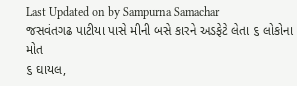Last Updated on by Sampurna Samachar
જસવંતગઢ પાટીયા પાસે મીની બસે કારને અડફેટે લેતા ૬ લોકોના મોત
૬ ઘાયલ,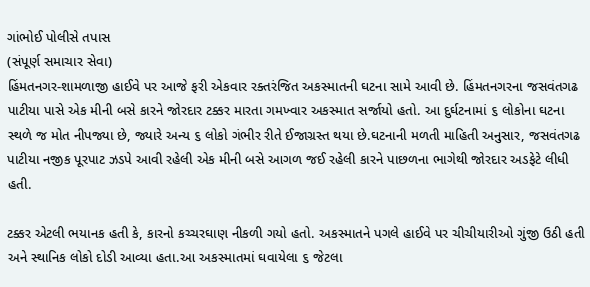ગાંભોઈ પોલીસે તપાસ
(સંપૂર્ણ સમાચાર સેવા)
હિંમતનગર-શામળાજી હાઈવે પર આજે ફરી એકવાર રક્તરંજિત અકસ્માતની ઘટના સામે આવી છે. હિંમતનગરના જસવંતગઢ પાટીયા પાસે એક મીની બસે કારને જોરદાર ટક્કર મારતા ગમખ્વાર અકસ્માત સર્જાયો હતો. આ દુર્ઘટનામાં ૬ લોકોના ઘટના સ્થળે જ મોત નીપજ્યા છે, જ્યારે અન્ય ૬ લોકો ગંભીર રીતે ઈજાગ્રસ્ત થયા છે.ઘટનાની મળતી માહિતી અનુસાર, જસવંતગઢ પાટીયા નજીક પૂરપાટ ઝડપે આવી રહેલી એક મીની બસે આગળ જઈ રહેલી કારને પાછળના ભાગેથી જોરદાર અડફેટે લીધી હતી.

ટક્કર એટલી ભયાનક હતી કે, કારનો કચ્ચરઘાણ નીકળી ગયો હતો. અકસ્માતને પગલે હાઈવે પર ચીચીયારીઓ ગુંજી ઉઠી હતી અને સ્થાનિક લોકો દોડી આવ્યા હતા.આ અકસ્માતમાં ઘવાયેલા ૬ જેટલા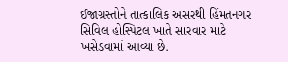ઈજાગ્રસ્તોને તાત્કાલિક અસરથી હિંમતનગર સિવિલ હોસ્પિટલ ખાતે સારવાર માટે ખસેડવામાં આવ્યા છે.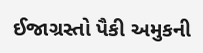ઈજાગ્રસ્તો પૈકી અમુકની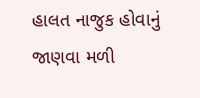હાલત નાજુક હોવાનું જાણવા મળી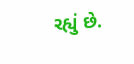રહ્યું છે.